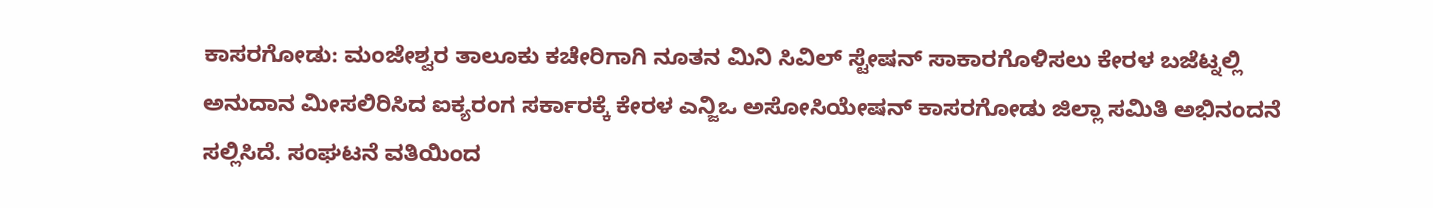ಕಾಸರಗೋಡು: ಮಂಜೇಶ್ವರ ತಾಲೂಕು ಕಚೇರಿಗಾಗಿ ನೂತನ ಮಿನಿ ಸಿವಿಲ್ ಸ್ಟೇಷನ್ ಸಾಕಾರಗೊಳಿಸಲು ಕೇರಳ ಬಜೆಟ್ನಲ್ಲಿ ಅನುದಾನ ಮೀಸಲಿರಿಸಿದ ಐಕ್ಯರಂಗ ಸರ್ಕಾರಕ್ಕೆ ಕೇರಳ ಎನ್ಜಿಒ ಅಸೋಸಿಯೇಷನ್ ಕಾಸರಗೋಡು ಜಿಲ್ಲಾ ಸಮಿತಿ ಅಭಿನಂದನೆ ಸಲ್ಲಿಸಿದೆ. ಸಂಘಟನೆ ವತಿಯಿಂದ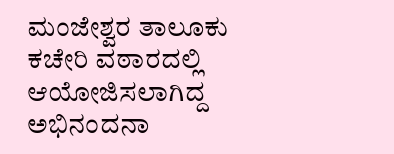ಮಂಜೇಶ್ವರ ತಾಲೂಕು ಕಚೇರಿ ವಠಾರದಲ್ಲಿ ಆಯೋಜಿಸಲಾಗಿದ್ದ ಅಭಿನಂದನಾ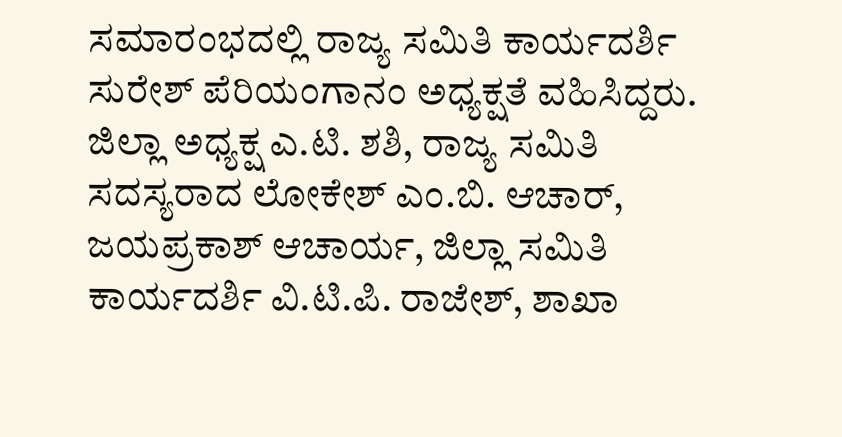ಸಮಾರಂಭದಲ್ಲಿ ರಾಜ್ಯ ಸಮಿತಿ ಕಾರ್ಯದರ್ಶಿ ಸುರೇಶ್ ಪೆರಿಯಂಗಾನಂ ಅಧ್ಯಕ್ಷತೆ ವಹಿಸಿದ್ದರು.
ಜಿಲ್ಲಾ ಅಧ್ಯಕ್ಷ ಎ.ಟಿ. ಶಶಿ, ರಾಜ್ಯ ಸಮಿತಿ ಸದಸ್ಯರಾದ ಲೋಕೇಶ್ ಎಂ.ಬಿ. ಆಚಾರ್, ಜಯಪ್ರಕಾಶ್ ಆಚಾರ್ಯ, ಜಿಲ್ಲಾ ಸಮಿತಿ ಕಾರ್ಯದರ್ಶಿ ವಿ.ಟಿ.ಪಿ. ರಾಜೇಶ್, ಶಾಖಾ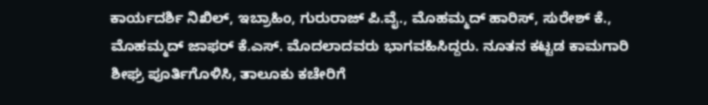ಕಾರ್ಯದರ್ಶಿ ನಿಖಿಲ್, ಇಬ್ರಾಹಿಂ, ಗುರುರಾಜ್ ಪಿ.ವೈ., ಮೊಹಮ್ಮದ್ ಹಾರಿಸ್, ಸುರೇಶ್ ಕೆ., ಮೊಹಮ್ಮದ್ ಜಾಫರ್ ಕೆ.ಎಸ್. ಮೊದಲಾದವರು ಭಾಗವಹಿಸಿದ್ದರು. ನೂತನ ಕಟ್ಟಡ ಕಾಮಗಾರಿ ಶೀಘ್ರ ಪೂರ್ತಿಗೊಳಿಸಿ, ತಾಲೂಕು ಕಚೇರಿಗೆ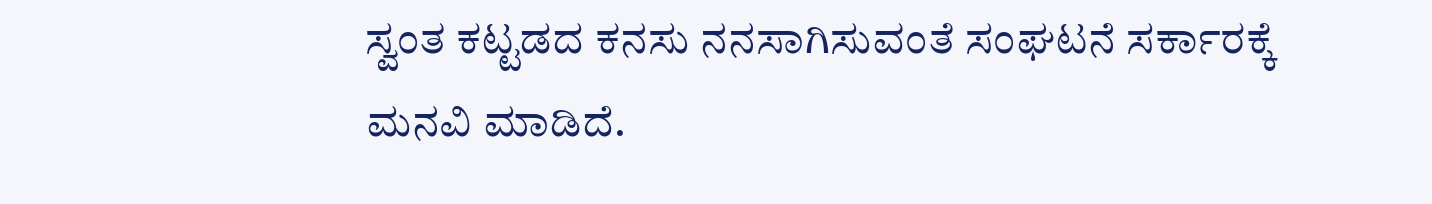ಸ್ವಂತ ಕಟ್ಟಡದ ಕನಸು ನನಸಾಗಿಸುವಂತೆ ಸಂಘಟನೆ ಸರ್ಕಾರಕ್ಕೆ ಮನವಿ ಮಾಡಿದೆ.